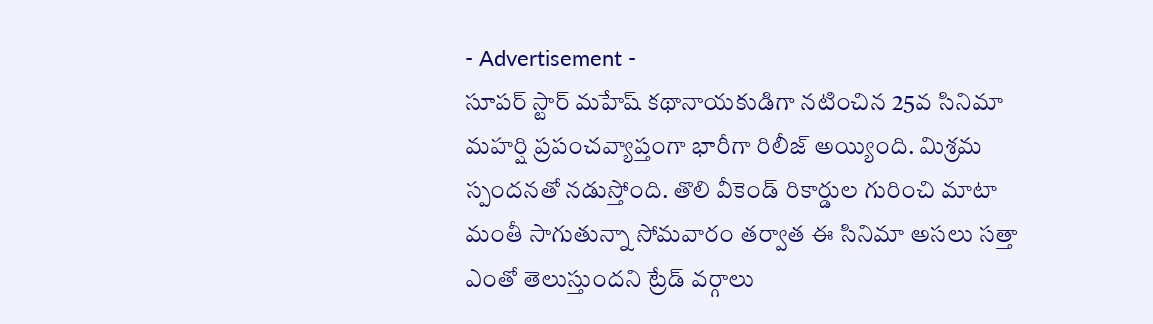- Advertisement -
సూపర్ స్టార్ మహేష్ కథానాయకుడిగా నటించిన 25వ సినిమా మహర్షి ప్రపంచవ్యాప్తంగా భారీగా రిలీజ్ అయ్యింది. మిశ్రమ స్పందనతో నడుస్తోంది. తొలి వీకెండ్ రికార్డుల గురించి మాటా మంతీ సాగుతున్నా సోమవారం తర్వాత ఈ సినిమా అసలు సత్తా ఎంతో తెలుస్తుందని ట్రేడ్ వర్గాలు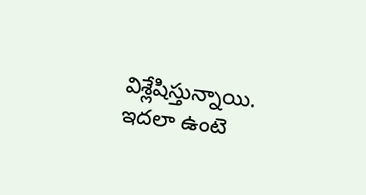విశ్లేషిస్తున్నాయి.
ఇదలా ఉంటె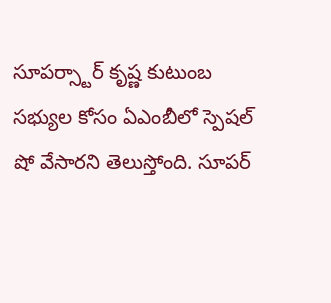సూపర్స్టార్ కృష్ణ కుటుంబ సభ్యుల కోసం ఏఎంబీలో స్పెషల్ షో వేసారని తెలుస్తోంది. సూపర్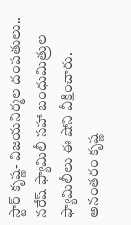స్టార్ కృష్ణ- విజయనిర్మల దంపతులు.. నరేష్ ఫ్యామిలీ సహా బంధుమిత్రుల ఫ్యామిలీలు ఈ షోని వీక్షించారు. అనంతరం కృష్ణ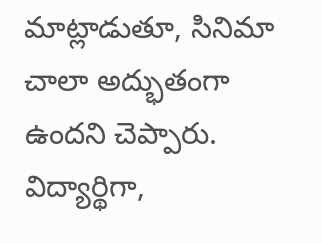మాట్లాడుతూ, సినిమా చాలా అద్భుతంగా ఉందని చెప్పారు. విద్యార్థిగా,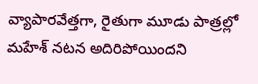వ్యాపారవేత్తగా, రైతుగా మూడు పాత్రల్లో మహేశ్ నటన అదిరిపోయిందని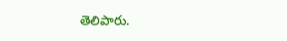తెలిపారు.